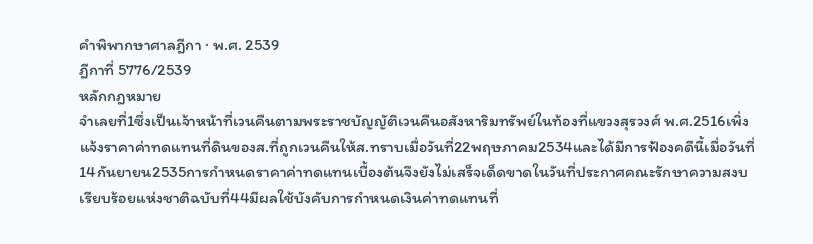คำพิพากษาศาลฎีกา · พ.ศ. 2539
ฎีกาที่ 5776/2539
หลักกฎหมาย
จำเลยที่1ซึ่งเป็นเจ้าหน้าที่เวนคืนตามพระราชบัญญัติเวนคืนอสังหาริมทรัพย์ในท้องที่แขวงสุรวงศ์ พ.ศ.2516เพิ่งแจ้งราคาค่าทดแทนที่ดินของส.ที่ถูกเวนคืนให้ส.ทราบเมื่อวันที่22พฤษภาคม2534และได้มีการฟ้องคดีนี้เมื่อวันที่14กันยายน2535การกำหนดราคาค่าทดแทนเบื้องต้นจึงยังไม่เสร็จเด็ดขาดในวันที่ประกาศคณะรักษาความสงบเรียบร้อยแห่งชาติฉบับที่44มีผลใช้บังคับการกำหนดเงินค่าทดแทนที่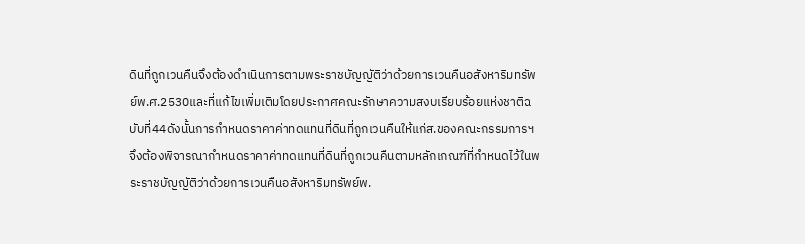ดินที่ถูกเวนคืนจึงต้องดำเนินการตามพระราชบัญญัติว่าด้วยการเวนคืนอสังหาริมทรัพย์พ.ศ.2530และที่แก้ไขเพิ่มเติมโดยประกาศคณะรักษาความสงบเรียบร้อยแห่งชาติฉบับที่44ดังนั้นการกำหนดราคาค่าทดแทนที่ดินที่ถูกเวนคืนให้แก่ส.ของคณะกรรมการฯจึงต้องพิจารณากำหนดราคาค่าทดแทนที่ดินที่ถูกเวนคืนตามหลักเกณฑ์ที่กำหนดไว้ในพระราชบัญญัติว่าด้วยการเวนคืนอสังหาริมทรัพย์พ.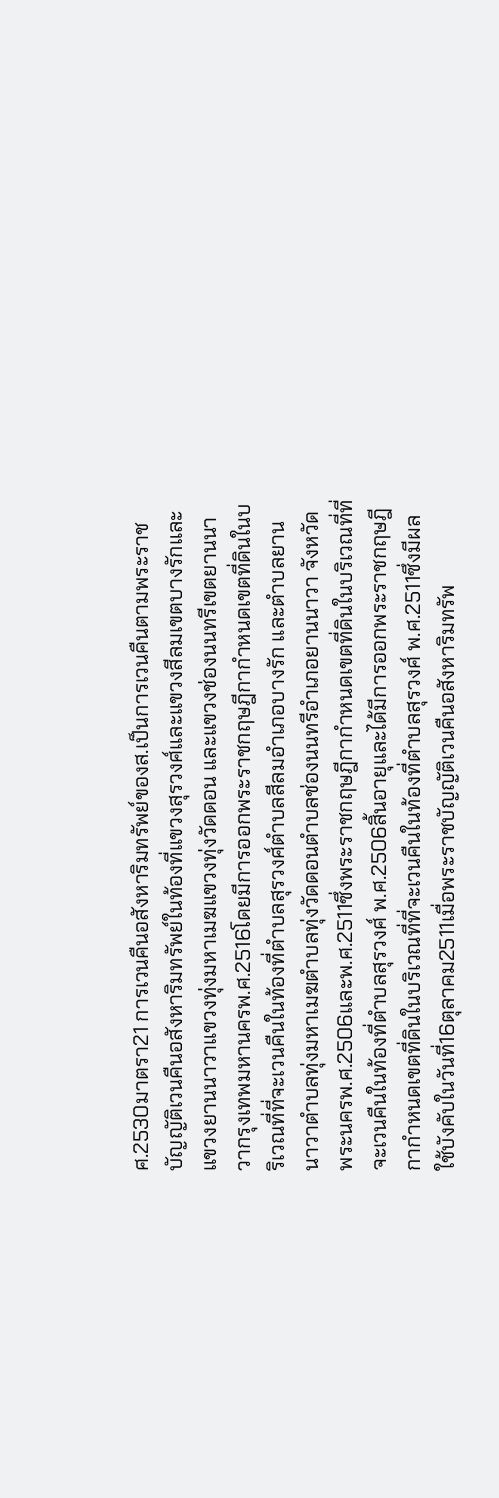ศ.2530มาตรา21 การเวนคืนอสังหาริมทรัพย์ของส.เป็นการเวนคืนตามพระราชบัญญัติเวนคืนอสังหาริมทรัพย์ในท้องที่แขวงสุรวงศ์และแขวงสีลมเขตบางรักและแขวงยานนาวาแขวงทุ่งมหาเมฆแขวงทุ่งวัดดอน และแขวงช่องนนทรีเขตยานนาวากรุงเทพมหานครพ.ศ.2516โดยมีการออกพระราชกฤษฎีกากำหนดเขตที่ดินในบริเวณที่ที่จะเวนคืนในท้องที่ตำบลสุรวงศ์ตำบลสีลมอำเภอบางรัก และตำบลยานนาวาตำบลทุ่งมหาเมฆตำบลทุ่งวัดดอนตำบลช่องนนทรีอำเภอยานนาวา จังหวัดพระนครพ.ศ.2506และพ.ศ.2511ซึ่งพระราชกฤษฎีกากำหนดเขตที่ดินในบริเวณที่ที่จะเวนคืนในท้องที่ตำบลสุรวงศ์ พ.ศ.2506สิ้นอายุและได้มีการออกพระราชกฤษฎีกากำหนดเขตที่ดินในบริเวณที่ที่จะเวนคืนในท้องที่ตำบลสุรวงศ์ พ.ศ.2511ซึ่งมีผลใช้บังคับในวันที่16ตุลาคม2511เมื่อพระราชบัญญัติเวนคืนอสังหาริมทรัพ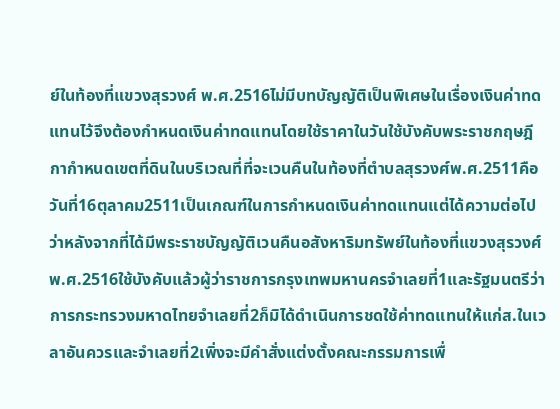ย์ในท้องที่แขวงสุรวงศ์ พ.ศ.2516ไม่มีบทบัญญัติเป็นพิเศษในเรื่องเงินค่าทดแทนไว้จึงต้องกำหนดเงินค่าทดแทนโดยใช้ราคาในวันใช้บังคับพระราชกฤษฎีกากำหนดเขตที่ดินในบริเวณที่ที่จะเวนคืนในท้องที่ตำบลสุรวงศ์พ.ศ.2511คือวันที่16ตุลาคม2511เป็นเกณฑ์ในการกำหนดเงินค่าทดแทนแต่ได้ความต่อไปว่าหลังจากที่ได้มีพระราชบัญญัติเวนคืนอสังหาริมทรัพย์ในท้องที่แขวงสุรวงศ์พ.ศ.2516ใช้บังคับแล้วผู้ว่าราชการกรุงเทพมหานครจำเลยที่1และรัฐมนตรีว่าการกระทรวงมหาดไทยจำเลยที่2ก็มิได้ดำเนินการชดใช้ค่าทดแทนให้แก่ส.ในเวลาอันควรและจำเลยที่2เพิ่งจะมีคำสั่งแต่งตั้งคณะกรรมการเพื่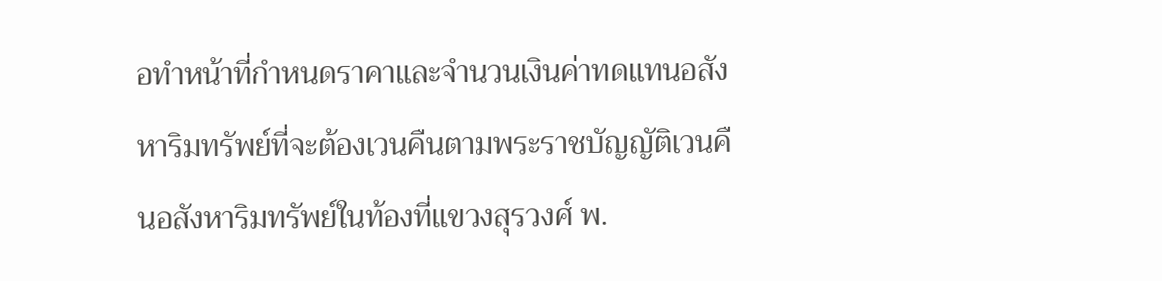อทำหน้าที่กำหนดราคาและจำนวนเงินค่าทดแทนอสังหาริมทรัพย์ที่จะต้องเวนคืนตามพระราชบัญญัติเวนคืนอสังหาริมทรัพย์ในท้องที่แขวงสุรวงศ์ พ.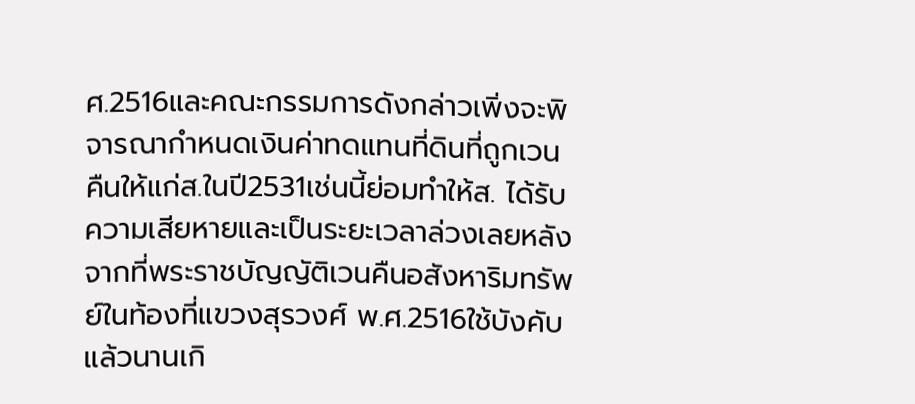ศ.2516และคณะกรรมการดังกล่าวเพิ่งจะพิจารณากำหนดเงินค่าทดแทนที่ดินที่ถูกเวนคืนให้แก่ส.ในปี2531เช่นนี้ย่อมทำให้ส. ได้รับความเสียหายและเป็นระยะเวลาล่วงเลยหลังจากที่พระราชบัญญัติเวนคืนอสังหาริมทรัพย์ในท้องที่แขวงสุรวงศ์ พ.ศ.2516ใช้บังคับแล้วนานเกิ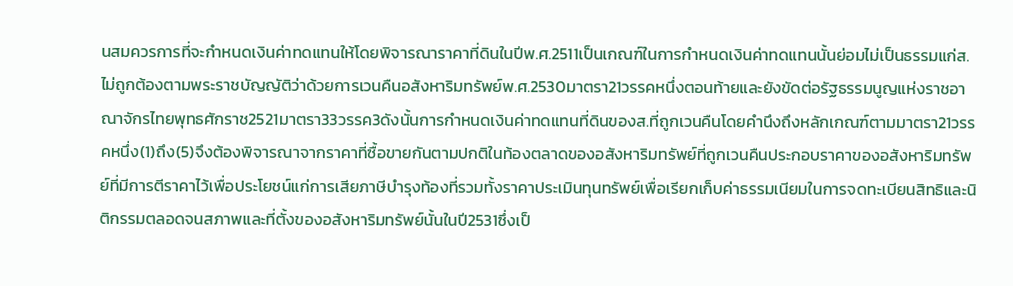นสมควรการที่จะกำหนดเงินค่าทดแทนให้โดยพิจารณาราคาที่ดินในปีพ.ศ.2511เป็นเกณฑ์ในการกำหนดเงินค่าทดแทนนั้นย่อมไม่เป็นธรรมแก่ส.ไม่ถูกต้องตามพระราชบัญญัติว่าด้วยการเวนคืนอสังหาริมทรัพย์พ.ศ.2530มาตรา21วรรคหนึ่งตอนท้ายและยังขัดต่อรัฐธรรมนูญแห่งราชอาณาจักรไทยพุทธศักราช2521มาตรา33วรรค3ดังนั้นการกำหนดเงินค่าทดแทนที่ดินของส.ที่ถูกเวนคืนโดยคำนึงถึงหลักเกณฑ์ตามมาตรา21วรรคหนึ่ง(1)ถึง(5)จึงต้องพิจารณาจากราคาที่ซื้อขายกันตามปกติในท้องตลาดของอสังหาริมทรัพย์ที่ถูกเวนคืนประกอบราคาของอสังหาริมทรัพย์ที่มีการตีราคาไว้เพื่อประโยชน์แก่การเสียภาษีบำรุงท้องที่รวมทั้งราคาประเมินทุนทรัพย์เพื่อเรียกเก็บค่าธรรมเนียมในการจดทะเบียนสิทธิและนิติกรรมตลอดจนสภาพและที่ตั้งของอสังหาริมทรัพย์นั้นในปี2531ซึ่งเป็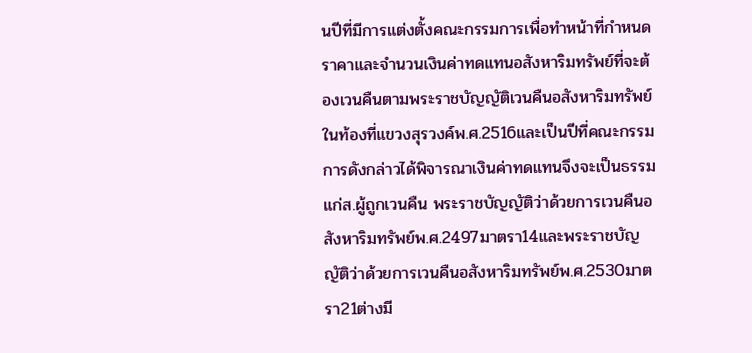นปีที่มีการแต่งตั้งคณะกรรมการเพื่อทำหน้าที่กำหนดราคาและจำนวนเงินค่าทดแทนอสังหาริมทรัพย์ที่จะต้องเวนคืนตามพระราชบัญญัติเวนคืนอสังหาริมทรัพย์ในท้องที่แขวงสุรวงค์พ.ศ.2516และเป็นปีที่คณะกรรมการดังกล่าวได้พิจารณาเงินค่าทดแทนจึงจะเป็นธรรมแก่ส.ผู้ถูกเวนคืน พระราชบัญญัติว่าด้วยการเวนคืนอสังหาริมทรัพย์พ.ศ.2497มาตรา14และพระราชบัญญัติว่าด้วยการเวนคืนอสังหาริมทรัพย์พ.ศ.2530มาตรา21ต่างมี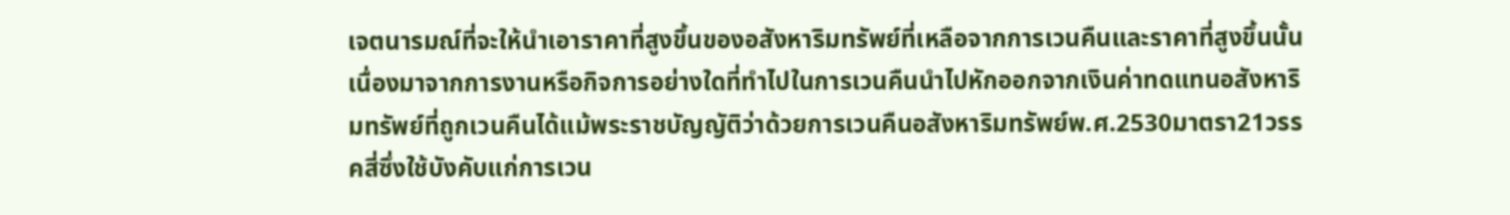เจตนารมณ์ที่จะให้นำเอาราคาที่สูงขึ้นของอสังหาริมทรัพย์ที่เหลือจากการเวนคืนและราคาที่สูงขึ้นนั้นเนื่องมาจากการงานหรือกิจการอย่างใดที่ทำไปในการเวนคืนนำไปหักออกจากเงินค่าทดแทนอสังหาริมทรัพย์ที่ถูกเวนคืนได้แม้พระราชบัญญัติว่าด้วยการเวนคืนอสังหาริมทรัพย์พ.ศ.2530มาตรา21วรรคสี่ซึ่งใช้บังคับแก่การเวน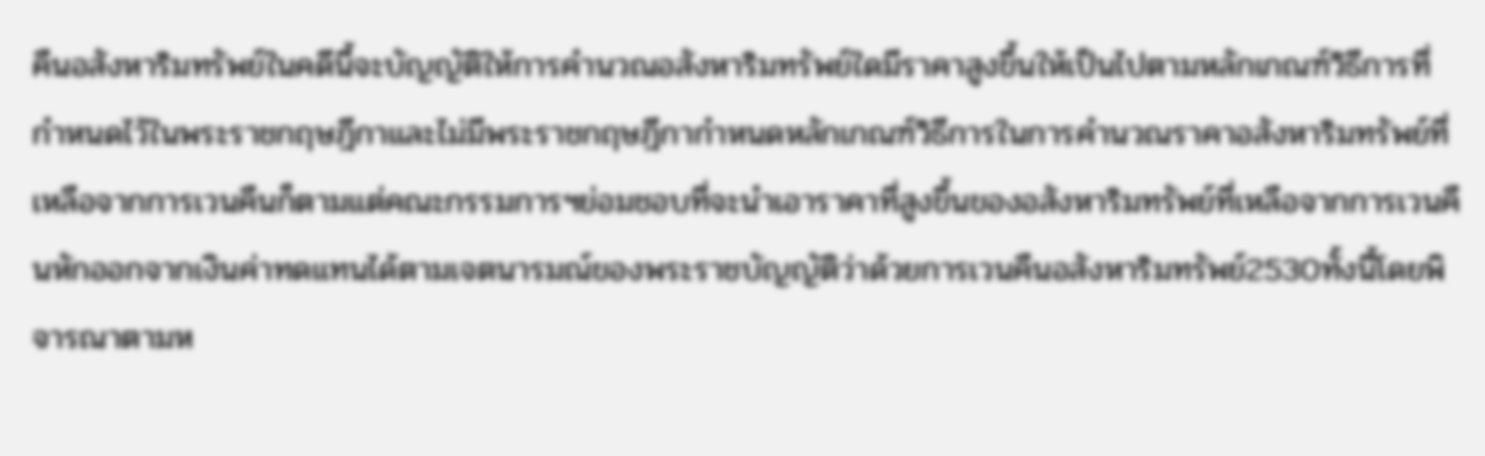คืนอสังหาริมทรัพย์ในคดีนี้จะบัญญัติให้การคำนวณอสังหาริมทรัพย์ใดมีราคาสูงขึ้นให้เป็นไปตามหลักเกณฑ์วิธีการที่กำหนดไว้ในพระราชกฤษฎีกาและไม่มีพระราชกฤษฎีกากำหนดหลักเกณฑ์วิธีการในการคำนวณราคาอสังหาริมทรัพย์ที่เหลือจากการเวนคืนก็ตามแต่คณะกรรมการฯย่อมชอบที่จะนำเอาราคาที่สูงขึ้นของอสังหาริมทรัพย์ที่เหลือจากการเวนคืนหักออกจากเงินค่าทดแทนได้ตามเจตนารมณ์ของพระราชบัญญัติว่าด้วยการเวนคืนอสังหาริมทรัพย์2530ทั้งนี้โดยพิจารณาตามห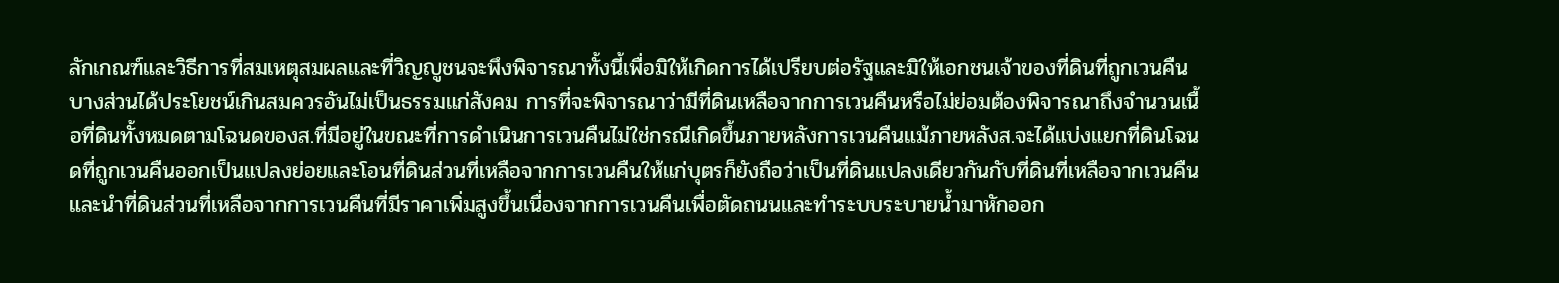ลักเกณฑ์และวิธีการที่สมเหตุสมผลและที่วิญญูชนจะพึงพิจารณาทั้งนี้เพื่อมิให้เกิดการได้เปรียบต่อรัฐและมิให้เอกชนเจ้าของที่ดินที่ถูกเวนคืนบางส่วนได้ประโยชน์เกินสมควรอันไม่เป็นธรรมแก่สังคม การที่จะพิจารณาว่ามีที่ดินเหลือจากการเวนคืนหรือไม่ย่อมต้องพิจารณาถึงจำนวนเนื้อที่ดินทั้งหมดตามโฉนดของส.ที่มีอยู่ในขณะที่การดำเนินการเวนคืนไม่ใช่กรณีเกิดขึ้นภายหลังการเวนคืนแม้ภายหลังส.จะได้แบ่งแยกที่ดินโฉนดที่ถูกเวนคืนออกเป็นแปลงย่อยและโอนที่ดินส่วนที่เหลือจากการเวนคืนให้แก่บุตรก็ยังถือว่าเป็นที่ดินแปลงเดียวกันกับที่ดินที่เหลือจากเวนคืนและนำที่ดินส่วนที่เหลือจากการเวนคืนที่มีราคาเพิ่มสูงขึ้นเนื่องจากการเวนคืนเพื่อตัดถนนและทำระบบระบายน้ำมาหักออก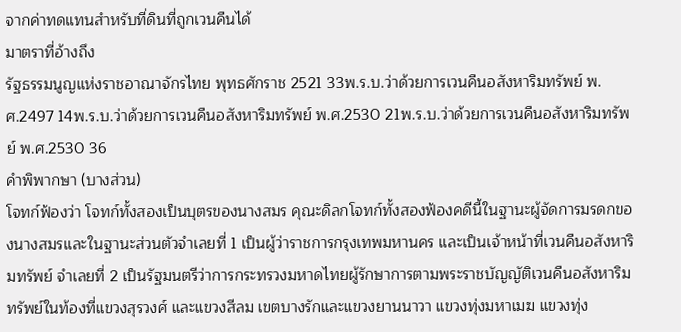จากค่าทดแทนสำหรับที่ดินที่ถูกเวนคืนได้
มาตราที่อ้างถึง
รัฐธรรมนูญแห่งราชอาณาจักรไทย พุทธศักราช 2521 33พ.ร.บ.ว่าด้วยการเวนคืนอสังหาริมทรัพย์ พ.ศ.2497 14พ.ร.บ.ว่าด้วยการเวนคืนอสังหาริมทรัพย์ พ.ศ.2530 21พ.ร.บ.ว่าด้วยการเวนคืนอสังหาริมทรัพย์ พ.ศ.2530 36
คำพิพากษา (บางส่วน)
โจทก์ฟ้องว่า โจทก์ทั้งสองเป็นบุตรของนางสมร คุณะดิลกโจทก์ทั้งสองฟ้องคดีนี้ในฐานะผู้จัดการมรดกของนางสมรและในฐานะส่วนตัวจำเลยที่ 1 เป็นผู้ว่าราชการกรุงเทพมหานคร และเป็นเจ้าหน้าที่เวนคืนอสังหาริมทรัพย์ จำเลยที่ 2 เป็นรัฐมนตรีว่าการกระทรวงมหาดไทยผู้รักษาการตามพระราชบัญญัติเวนคืนอสังหาริมทรัพย์ในท้องที่แขวงสุรวงศ์ และแขวงสีลม เขตบางรักและแขวงยานนาวา แขวงทุ่งมหาเมฆ แขวงทุ่ง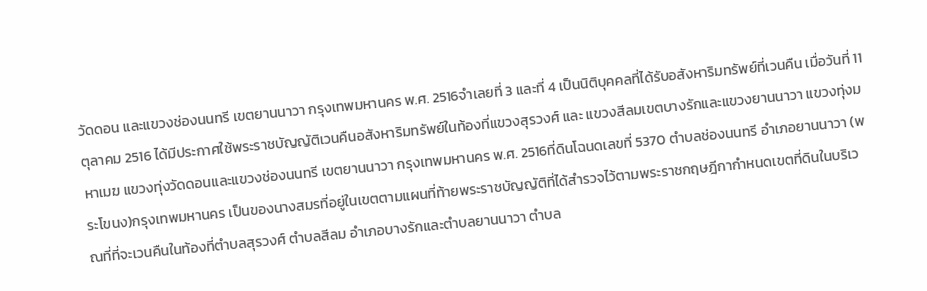วัดดอน และแขวงช่องนนทรี เขตยานนาวา กรุงเทพมหานคร พ.ศ. 2516จำเลยที่ 3 และที่ 4 เป็นนิติบุคคลที่ได้รับอสังหาริมทรัพย์ที่เวนคืน เมื่อวันที่ 11 ตุลาคม 2516 ได้มีประกาศใช้พระราชบัญญัติเวนคืนอสังหาริมทรัพย์ในท้องที่แขวงสุรวงศ์ และ แขวงสีลมเขตบางรักและแขวงยานนาวา แขวงทุ่งมหาเมฆ แขวงทุ่งวัดดอนและแขวงช่องนนทรี เขตยานนาวา กรุงเทพมหานคร พ.ศ. 2516ที่ดินโฉนดเลขที่ 5370 ตำบลช่องนนทรี อำเภอยานนาวา (พระโขนง)กรุงเทพมหานคร เป็นของนางสมรที่อยู่ในเขตตามแผนที่ท้ายพระราชบัญญัติที่ได้สำรวจไว้ตามพระราชกฤษฎีกากำหนดเขตที่ดินในบริเวณที่ที่จะเวนคืนในท้องที่ตำบลสุรวงศ์ ตำบลสีลม อำเภอบางรักและตำบลยานนาวา ตำบล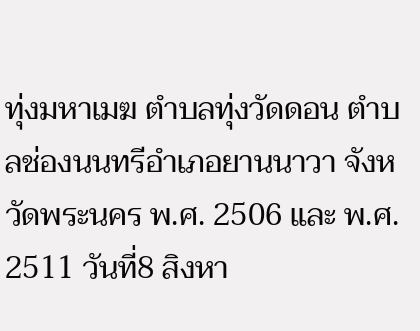ทุ่งมหาเมฆ ตำบลทุ่งวัดดอน ตำบลช่องนนทรีอำเภอยานนาวา จังหวัดพระนคร พ.ศ. 2506 และ พ.ศ. 2511 วันที่8 สิงหา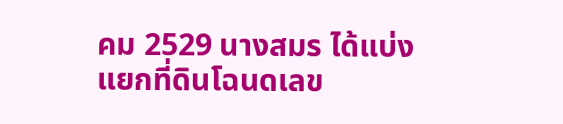คม 2529 นางสมร ได้แบ่งแยกที่ดินโฉนดเลข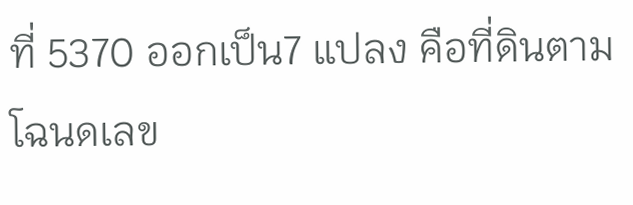ที่ 5370 ออกเป็น7 แปลง คือที่ดินตามโฉนดเลข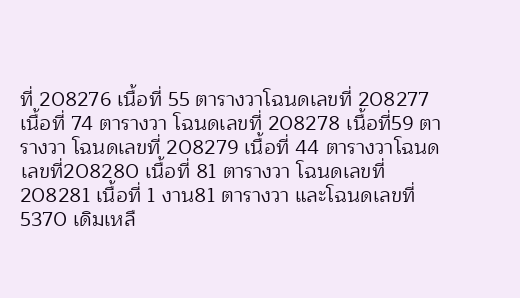ที่ 208276 เนื้อที่ 55 ตารางวาโฉนดเลขที่ 208277 เนื้อที่ 74 ตารางวา โฉนดเลขที่ 208278 เนื้อที่59 ตารางวา โฉนดเลขที่ 208279 เนื้อที่ 44 ตารางวาโฉนดเลขที่208280 เนื้อที่ 81 ตารางวา โฉนดเลขที่ 208281 เนื้อที่ 1 งาน81 ตารางวา และโฉนดเลขที่ 5370 เดิมเหลื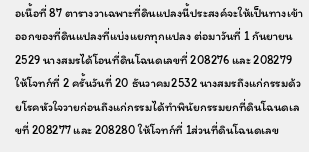อเนื้อที่ 87 ตารางวาเฉพาะที่ดินแปลงนี้ประสงค์จะให้เป็นทางเข้าออกของที่ดินแปลงที่แบ่งแยกทุกแปลง ต่อมาวันที่ 1 กันยายน 2529 นางสมรได้โอนที่ดินโฉนดเลขที่ 208276 และ 208279 ให้โจทก์ที่ 2 ครั้นวันที่ 20 ธันวาคม2532 นางสมรถึงแก่กรรมด้วยโรคหัวใจวายก่อนถึงแก่กรรมได้ทำพินัยกรรมยกที่ดินโฉนดเลขที่ 208277 และ 208280 ให้โจทก์ที่ 1ส่วนที่ดินโฉนดเลข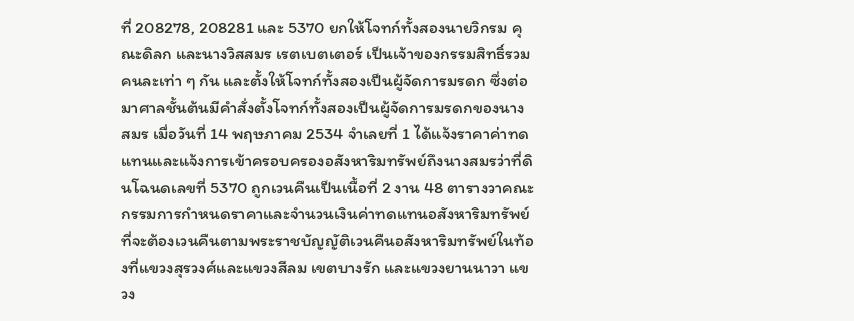ที่ 208278, 208281 และ 5370 ยกให้โจทก์ทั้งสองนายวิกรม คุณะดิลก และนางวิสสมร เรตเบตเตอร์ เป็นเจ้าของกรรมสิทธิ์รวมคนละเท่า ๆ กัน และตั้งให้โจทก์ทั้งสองเป็นผู้จัดการมรดก ซึ่งต่อมาศาลชั้นต้นมีคำสั่งตั้งโจทก์ทั้งสองเป็นผู้จัดการมรดกของนางสมร เมื่อวันที่ 14 พฤษภาคม 2534 จำเลยที่ 1 ได้แจ้งราคาค่าทดแทนและแจ้งการเข้าครอบครองอสังหาริมทรัพย์ถึงนางสมรว่าที่ดินโฉนดเลขที่ 5370 ถูกเวนคืนเป็นเนื้อที่ 2 งาน 48 ตารางวาคณะกรรมการกำหนดราคาและจำนวนเงินค่าทดแทนอสังหาริมทรัพย์ที่จะต้องเวนคืนตามพระราชบัญญัติเวนคืนอสังหาริมทรัพย์ในท้องที่แขวงสุรวงศ์และแขวงสีลม เขตบางรัก และแขวงยานนาวา แขวง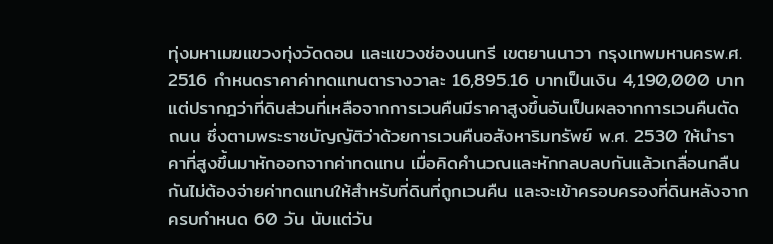ทุ่งมหาเมฆแขวงทุ่งวัดดอน และแขวงช่องนนทรี เขตยานนาวา กรุงเทพมหานครพ.ศ. 2516 กำหนดราคาค่าทดแทนตารางวาละ 16,895.16 บาทเป็นเงิน 4,190,000 บาท แต่ปรากฎว่าที่ดินส่วนที่เหลือจากการเวนคืนมีราคาสูงขึ้นอันเป็นผลจากการเวนคืนตัดถนน ซึ่งตามพระราชบัญญัติว่าด้วยการเวนคืนอสังหาริมทรัพย์ พ.ศ. 2530 ให้นำราคาที่สูงขึ้นมาหักออกจากค่าทดแทน เมื่อคิดคำนวณและหักกลบลบกันแล้วเกลื่อนกลืนกันไม่ต้องจ่ายค่าทดแทนให้สำหรับที่ดินที่ถูกเวนคืน และจะเข้าครอบครองที่ดินหลังจากครบกำหนด 60 วัน นับแต่วัน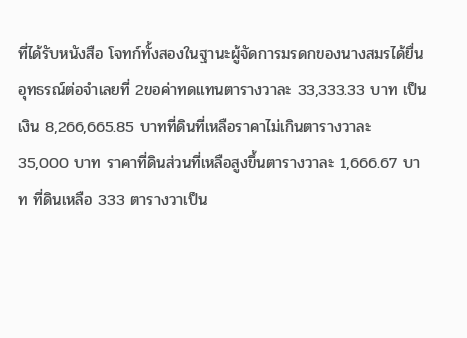ที่ได้รับหนังสือ โจทก์ทั้งสองในฐานะผู้จัดการมรดกของนางสมรได้ยื่นอุทธรณ์ต่อจำเลยที่ 2ขอค่าทดแทนตารางวาละ 33,333.33 บาท เป็นเงิน 8,266,665.85 บาทที่ดินที่เหลือราคาไม่เกินตารางวาละ 35,000 บาท ราคาที่ดินส่วนที่เหลือสูงขึ้นตารางวาละ 1,666.67 บาท ที่ดินเหลือ 333 ตารางวาเป็น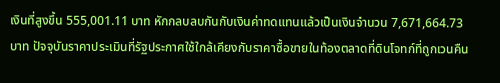เงินที่สูงขึ้น 555,001.11 บาท หักกลบลบกันกับเงินค่าทดแทนแล้วเป็นเงินจำนวน 7,671,664.73 บาท ปัจจุบันราคาประเมินที่รัฐประกาศใช้ใกล้เคียงกับราคาซื้อขายในท้องตลาดที่ดินโจทก์ที่ถูกเวนคืน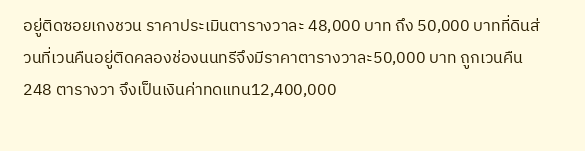อยู่ติดซอยเกงชวน ราคาประเมินตารางวาละ 48,000 บาท ถึง 50,000 บาทที่ดินส่วนที่เวนคืนอยู่ติดคลองช่องนนทรีจึงมีราคาตารางวาละ50,000 บาท ถูกเวนคืน 248 ตารางวา จึงเป็นเงินค่าทดแทน12,400,000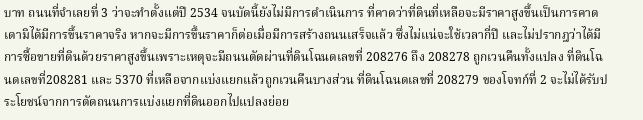บาท ถนนที่จำเลยที่ 3 ว่าจะทำตั้งแต่ปี 2534 จนบัดนี้ยังไม่มีการดำเนินการ ที่คาดว่าที่ดินที่เหลือจะมีราคาสูงขึ้นเป็นการคาดเดามิได้มีการขึ้นราคาจริง หากจะมีการขึ้นราคาก็ต่อเมื่อมีการสร้างถนนเสร็จแล้ว ซึ่งไม่แน่จะใช้เวลากี่ปี และไม่ปรากฎว่าได้มีการซื้อขายที่ดินด้วยราคาสูงขึ้นเพราะเหตุจะมีถนนตัดผ่านที่ดินโฉนดเลขที่ 208276 ถึง 208278 ถูกเวนคืนทั้งแปลง ที่ดินโฉนดเลขที่208281 และ 5370 ที่เหลือจากแบ่งแยกแล้วถูกเวนคืนบางส่วน ที่ดินโฉนดเลขที่ 208279 ของโจทก์ที่ 2 จะไม่ได้รับประโยชน์จากการตัดถนนการแบ่งแยกที่ดินออกไปแปลงย่อย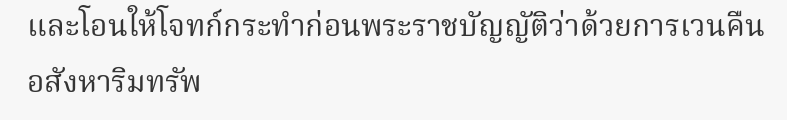และโอนให้โจทก์กระทำก่อนพระราชบัญญัติว่าด้วยการเวนคืนอสังหาริมทรัพ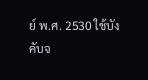ย์ พ.ศ. 2530 ใช้บังคับจ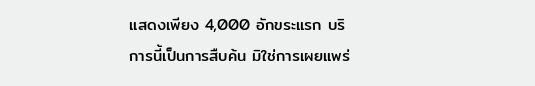แสดงเพียง 4,000 อักขระแรก บริการนี้เป็นการสืบค้น มิใช่การเผยแพร่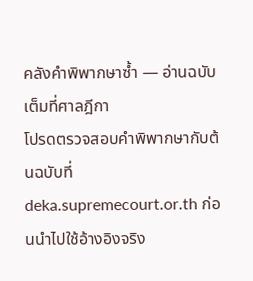คลังคำพิพากษาซ้ำ — อ่านฉบับเต็มที่ศาลฎีกา
โปรดตรวจสอบคำพิพากษากับต้นฉบับที่ deka.supremecourt.or.th ก่อนนำไปใช้อ้างอิงจริง